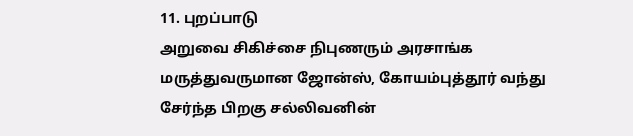11. புறப்பாடு
அறுவை சிகிச்சை நிபுணரும் அரசாங்க மருத்துவருமான ஜோன்ஸ், கோயம்புத்தூர் வந்து சேர்ந்த பிறகு சல்லிவனின்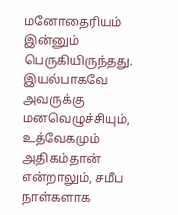மனோதைரியம் இன்னும் பெருகியிருந்தது. இயல்பாகவே அவருக்கு மனவெழுச்சியும், உத்வேகமும் அதிகம்தான் என்றாலும், சமீப நாள்களாக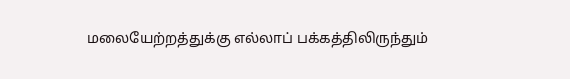மலையேற்றத்துக்கு எல்லாப் பக்கத்திலிருந்தும்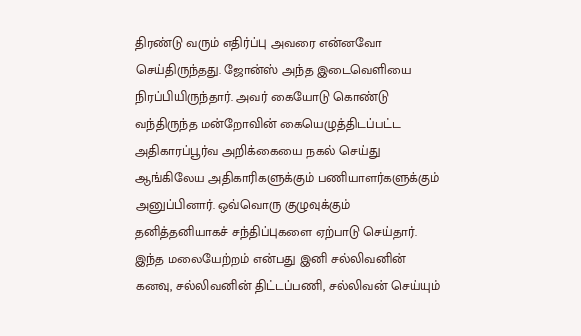திரண்டு வரும் எதிர்ப்பு அவரை என்னவோ செய்திருந்தது. ஜோன்ஸ் அந்த இடைவெளியை நிரப்பியிருந்தார். அவர் கையோடு கொண்டு வந்திருந்த மன்றோவின் கையெழுத்திடப்பட்ட அதிகாரப்பூர்வ அறிக்கையை நகல் செய்து ஆங்கிலேய அதிகாரிகளுக்கும் பணியாளர்களுக்கும் அனுப்பினார். ஒவ்வொரு குழுவுக்கும் தனித்தனியாகச் சந்திப்புகளை ஏற்பாடு செய்தார்.
இந்த மலையேற்றம் என்பது இனி சல்லிவனின் கனவு, சல்லிவனின் திட்டப்பணி, சல்லிவன் செய்யும்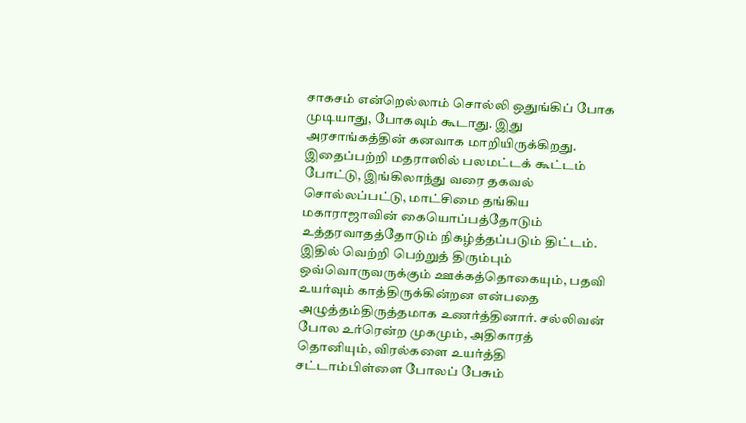சாகசம் என்றெல்லாம் சொல்லி ஒதுங்கிப் போக முடியாது, போகவும் கூடாது. இது அரசாங்கத்தின் கனவாக மாறியிருக்கிறது. இதைப்பற்றி மதராஸில் பலமட்டக் கூட்டம் போட்டு, இங்கிலாந்து வரை தகவல் சொல்லப்பட்டு, மாட்சிமை தங்கிய மகாராஜாவின் கையொப்பத்தோடும் உத்தரவாதத்தோடும் நிகழ்த்தப்படும் திட்டம்.
இதில் வெற்றி பெற்றுத் திரும்பும் ஒவ்வொருவருக்கும் ஊக்கத்தொகையும், பதவி உயர்வும் காத்திருக்கின்றன என்பதை அழுத்தம்திருத்தமாக உணர்த்தினார். சல்லிவன் போல உர்ரென்ற முகமும், அதிகாரத் தொனியும், விரல்களை உயர்த்தி சட்டாம்பிள்ளை போலப் பேசும்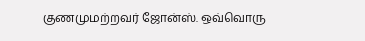குணமுமற்றவர் ஜோன்ஸ். ஒவ்வொரு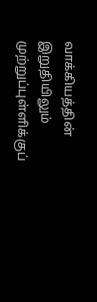வாக்கியத்தின் இறுதியிலும் முற்றுப்புள்ளிக்குப்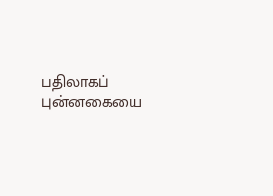பதிலாகப் புன்னகையை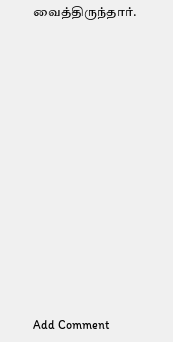வைத்திருந்தார்.















Add Comment